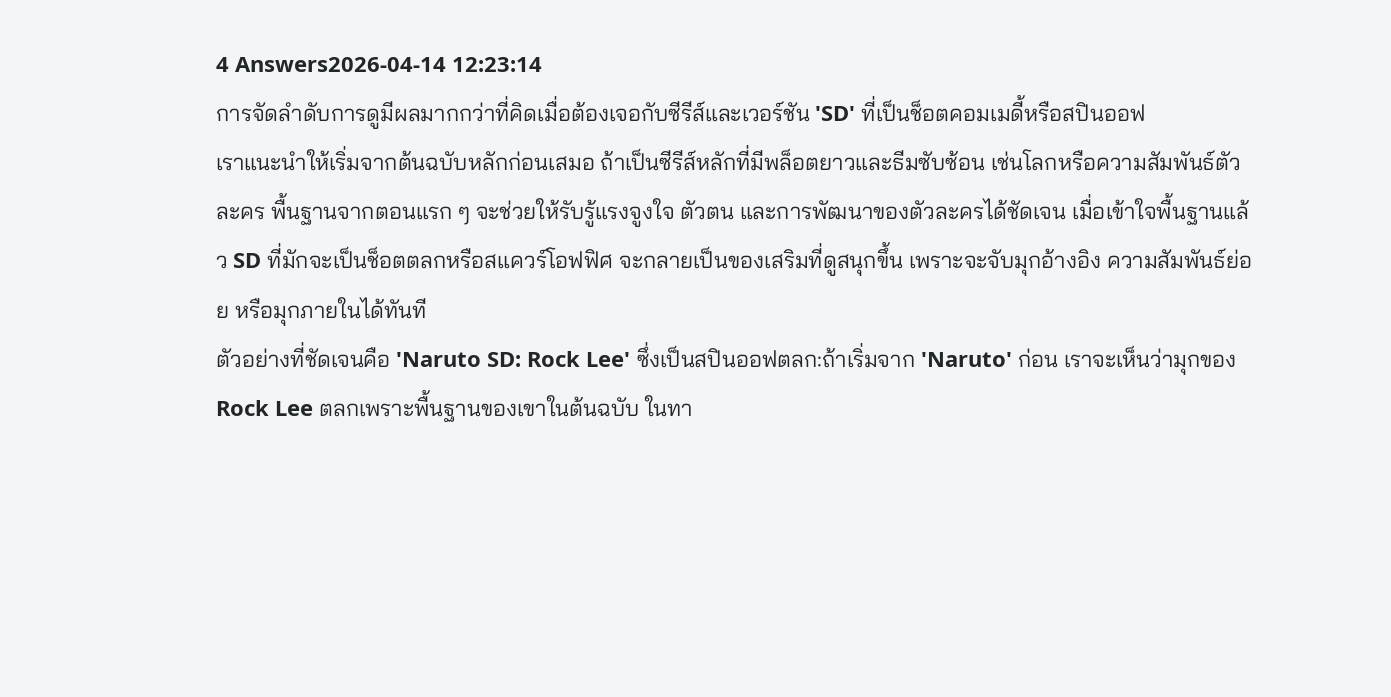4 Answers2026-04-14 12:23:14
การจัดลำดับการดูมีผลมากกว่าที่คิดเมื่อต้องเจอกับซีรีส์และเวอร์ชัน 'SD' ที่เป็นช็อตคอมเมดี้หรือสปินออฟ
เราแนะนำให้เริ่มจากต้นฉบับหลักก่อนเสมอ ถ้าเป็นซีรีส์หลักที่มีพล็อตยาวและธีมซับซ้อน เช่นโลกหรือความสัมพันธ์ตัวละคร พื้นฐานจากตอนแรก ๆ จะช่วยให้รับรู้แรงจูงใจ ตัวตน และการพัฒนาของตัวละครได้ชัดเจน เมื่อเข้าใจพื้นฐานแล้ว SD ที่มักจะเป็นช็อตตลกหรือสแควร์โอฟฟิศ จะกลายเป็นของเสริมที่ดูสนุกขึ้น เพราะจะจับมุกอ้างอิง ความสัมพันธ์ย่อย หรือมุกภายในได้ทันที
ตัวอย่างที่ชัดเจนคือ 'Naruto SD: Rock Lee' ซึ่งเป็นสปินออฟตลก:ถ้าเริ่มจาก 'Naruto' ก่อน เราจะเห็นว่ามุกของ Rock Lee ตลกเพราะพื้นฐานของเขาในต้นฉบับ ในทา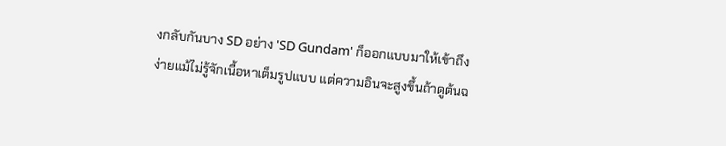งกลับกันบาง SD อย่าง 'SD Gundam' ก็ออกแบบมาให้เข้าถึงง่ายแม้ไม่รู้จักเนื้อหาเต็มรูปแบบ แต่ความอินจะสูงขึ้นถ้าดูต้นฉ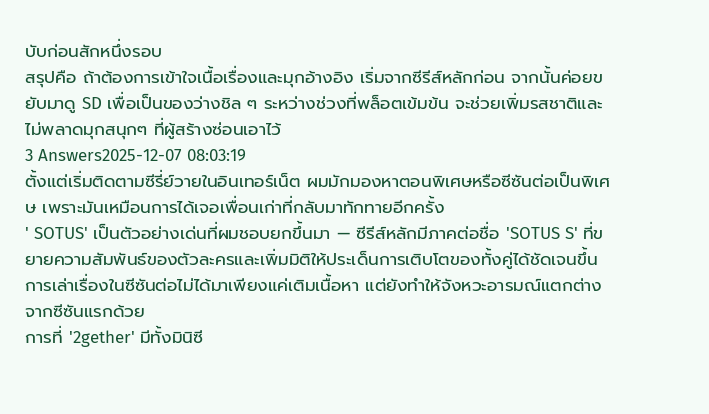บับก่อนสักหนึ่งรอบ
สรุปคือ ถ้าต้องการเข้าใจเนื้อเรื่องและมุกอ้างอิง เริ่มจากซีรีส์หลักก่อน จากนั้นค่อยขยับมาดู SD เพื่อเป็นของว่างชิล ๆ ระหว่างช่วงที่พล็อตเข้มข้น จะช่วยเพิ่มรสชาติและไม่พลาดมุกสนุกๆ ที่ผู้สร้างซ่อนเอาไว้
3 Answers2025-12-07 08:03:19
ตั้งแต่เริ่มติดตามซีรี่ย์วายในอินเทอร์เน็ต ผมมักมองหาตอนพิเศษหรือซีซันต่อเป็นพิเศษ เพราะมันเหมือนการได้เจอเพื่อนเก่าที่กลับมาทักทายอีกครั้ง
' SOTUS' เป็นตัวอย่างเด่นที่ผมชอบยกขึ้นมา — ซีรีส์หลักมีภาคต่อชื่อ 'SOTUS S' ที่ขยายความสัมพันธ์ของตัวละครและเพิ่มมิติให้ประเด็นการเติบโตของทั้งคู่ได้ชัดเจนขึ้น การเล่าเรื่องในซีซันต่อไม่ได้มาเพียงแค่เติมเนื้อหา แต่ยังทำให้จังหวะอารมณ์แตกต่างจากซีซันแรกด้วย
การที่ '2gether' มีทั้งมินิซี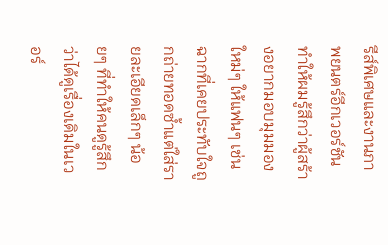รีส์พิเศษและงานภาพยนตร์อีกเวอร์ชันทำให้ผมรู้สึกว่าผู้สร้างอยากมอบมุมมองใหม่ๆ ให้แฟนๆ เช่นฉากที่เคยประทับใจถูกถ่ายทอดซ้ำแต่ใส่รายละเอียดเล็กๆ น้อยๆ ที่ทำให้คนดูรู้สึกว่าได้ดูเรื่องเดิมในเวอร์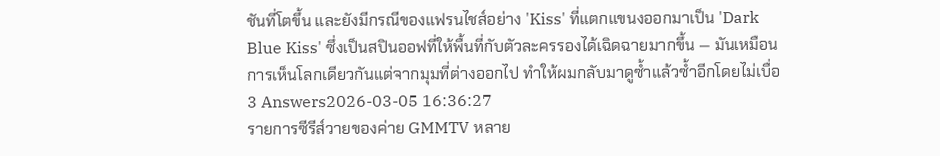ชันที่โตขึ้น และยังมีกรณีของแฟรนไชส์อย่าง 'Kiss' ที่แตกแขนงออกมาเป็น 'Dark Blue Kiss' ซึ่งเป็นสปินออฟที่ให้พื้นที่กับตัวละครรองได้เฉิดฉายมากขึ้น — มันเหมือนการเห็นโลกเดียวกันแต่จากมุมที่ต่างออกไป ทำให้ผมกลับมาดูซ้ำแล้วซ้ำอีกโดยไม่เบื่อ
3 Answers2026-03-05 16:36:27
รายการซีรีส์วายของค่าย GMMTV หลาย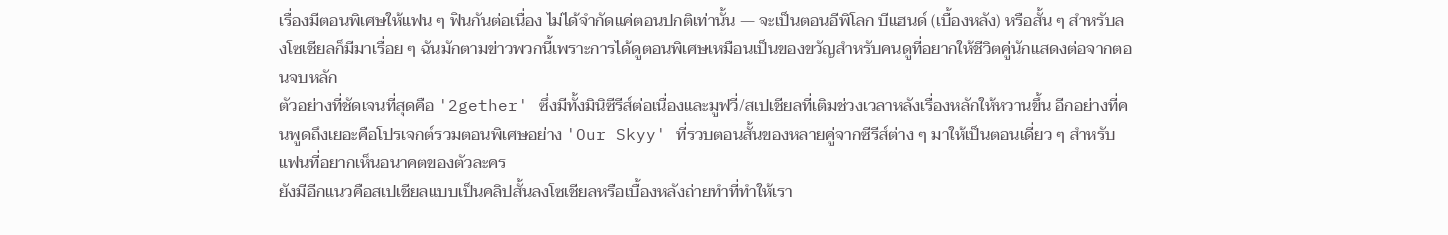เรื่องมีตอนพิเศษให้แฟน ๆ ฟินกันต่อเนื่อง ไม่ได้จำกัดแค่ตอนปกติเท่านั้น — จะเป็นตอนอีพิโลก บีแฮนด์ (เบื้องหลัง) หรือสั้น ๆ สำหรับลงโซเชียลก็มีมาเรื่อย ๆ ฉันมักตามข่าวพวกนี้เพราะการได้ดูตอนพิเศษเหมือนเป็นของขวัญสำหรับคนดูที่อยากให้ชีวิตคู่นักแสดงต่อจากตอนจบหลัก
ตัวอย่างที่ชัดเจนที่สุดคือ '2gether' ซึ่งมีทั้งมินิซีรีส์ต่อเนื่องและมูฟวี่/สเปเชียลที่เติมช่วงเวลาหลังเรื่องหลักให้หวานขึ้น อีกอย่างที่คนพูดถึงเยอะคือโปรเจกต์รวมตอนพิเศษอย่าง 'Our Skyy' ที่รวบตอนสั้นของหลายคู่จากซีรีส์ต่าง ๆ มาให้เป็นตอนเดี่ยว ๆ สำหรับแฟนที่อยากเห็นอนาคตของตัวละคร
ยังมีอีกแนวคือสเปเชียลแบบเป็นคลิปสั้นลงโซเชียลหรือเบื้องหลังถ่ายทำที่ทำให้เรา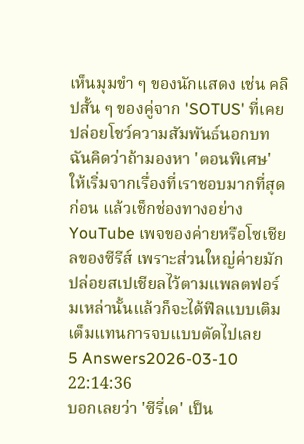เห็นมุมขำ ๆ ของนักแสดง เช่น คลิปสั้น ๆ ของคู่จาก 'SOTUS' ที่เคยปล่อยโชว์ความสัมพันธ์นอกบท ฉันคิดว่าถ้ามองหา 'ตอนพิเศษ' ให้เริ่มจากเรื่องที่เราชอบมากที่สุดก่อน แล้วเช็กช่องทางอย่าง YouTube เพจของค่ายหรือโซเชียลของซีรีส์ เพราะส่วนใหญ่ค่ายมักปล่อยสเปเชียลไว้ตามแพลตฟอร์มเหล่านั้นแล้วก็จะได้ฟีลแบบเติมเต็มแทนการจบแบบตัดไปเลย
5 Answers2026-03-10 22:14:36
บอกเลยว่า 'ซีรี่เด' เป็น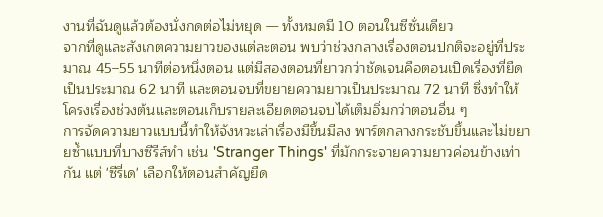งานที่ฉันดูแล้วต้องนั่งกดต่อไม่หยุด — ทั้งหมดมี 10 ตอนในซีซั่นเดียว
จากที่ดูและสังเกตความยาวของแต่ละตอน พบว่าช่วงกลางเรื่องตอนปกติจะอยู่ที่ประมาณ 45–55 นาทีต่อหนึ่งตอน แต่มีสองตอนที่ยาวกว่าชัดเจนคือตอนเปิดเรื่องที่ยืดเป็นประมาณ 62 นาที และตอนจบที่ขยายความยาวเป็นประมาณ 72 นาที ซึ่งทำให้โครงเรื่องช่วงต้นและตอนเก็บรายละเอียดตอนจบได้เต็มอิ่มกว่าตอนอื่น ๆ
การจัดความยาวแบบนี้ทำให้จังหวะเล่าเรื่องมีขึ้นมีลง พาร์ตกลางกระชับขึ้นและไม่ขยายซ้ำแบบที่บางซีรีส์ทำ เช่น 'Stranger Things' ที่มักกระจายความยาวค่อนข้างเท่ากัน แต่ 'ซีรี่เด' เลือกให้ตอนสำคัญยืด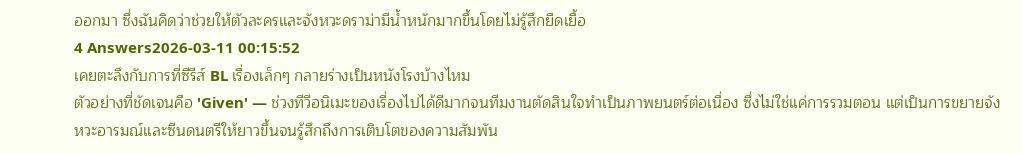ออกมา ซึ่งฉันคิดว่าช่วยให้ตัวละครและจังหวะดราม่ามีน้ำหนักมากขึ้นโดยไม่รู้สึกยืดเยื้อ
4 Answers2026-03-11 00:15:52
เคยตะลึงกับการที่ซีรีส์ BL เรื่องเล็กๆ กลายร่างเป็นหนังโรงบ้างไหม
ตัวอย่างที่ชัดเจนคือ 'Given' — ช่วงทีวีอนิเมะของเรื่องไปได้ดีมากจนทีมงานตัดสินใจทำเป็นภาพยนตร์ต่อเนื่อง ซึ่งไม่ใช่แค่การรวมตอน แต่เป็นการขยายจังหวะอารมณ์และซีนดนตรีให้ยาวขึ้นจนรู้สึกถึงการเติบโตของความสัมพัน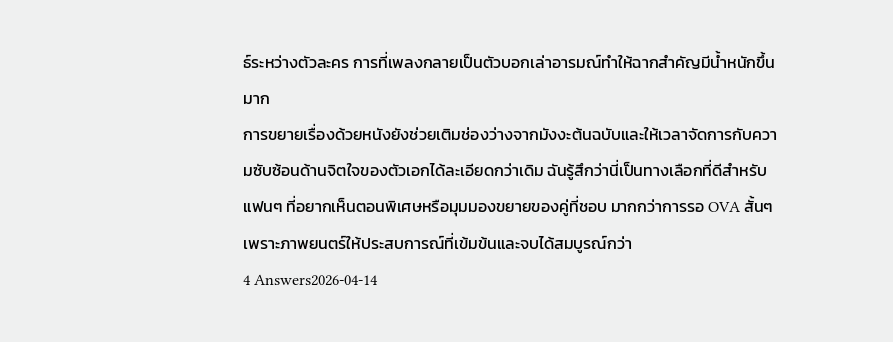ธ์ระหว่างตัวละคร การที่เพลงกลายเป็นตัวบอกเล่าอารมณ์ทำให้ฉากสำคัญมีน้ำหนักขึ้นมาก
การขยายเรื่องด้วยหนังยังช่วยเติมช่องว่างจากมังงะต้นฉบับและให้เวลาจัดการกับความซับซ้อนด้านจิตใจของตัวเอกได้ละเอียดกว่าเดิม ฉันรู้สึกว่านี่เป็นทางเลือกที่ดีสำหรับแฟนๆ ที่อยากเห็นตอนพิเศษหรือมุมมองขยายของคู่ที่ชอบ มากกว่าการรอ OVA สั้นๆ เพราะภาพยนตร์ให้ประสบการณ์ที่เข้มข้นและจบได้สมบูรณ์กว่า
4 Answers2026-04-14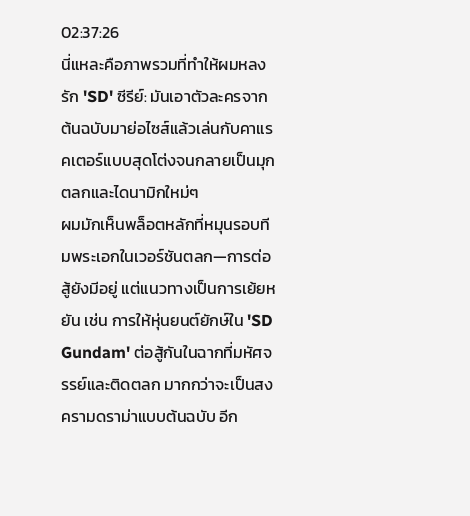02:37:26
นี่แหละคือภาพรวมที่ทำให้ผมหลงรัก 'SD' ซีรีย์: มันเอาตัวละครจากต้นฉบับมาย่อไซส์แล้วเล่นกับคาแรคเตอร์แบบสุดโต่งจนกลายเป็นมุกตลกและไดนามิกใหม่ๆ
ผมมักเห็นพล็อตหลักที่หมุนรอบทีมพระเอกในเวอร์ชันตลก—การต่อสู้ยังมีอยู่ แต่แนวทางเป็นการเย้ยหยัน เช่น การให้หุ่นยนต์ยักษ์ใน 'SD Gundam' ต่อสู้กันในฉากที่มหัศจรรย์และติดตลก มากกว่าจะเป็นสงครามดราม่าแบบต้นฉบับ อีก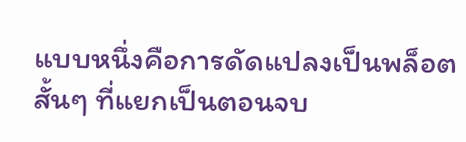แบบหนึ่งคือการดัดแปลงเป็นพล็อตสั้นๆ ที่แยกเป็นตอนจบ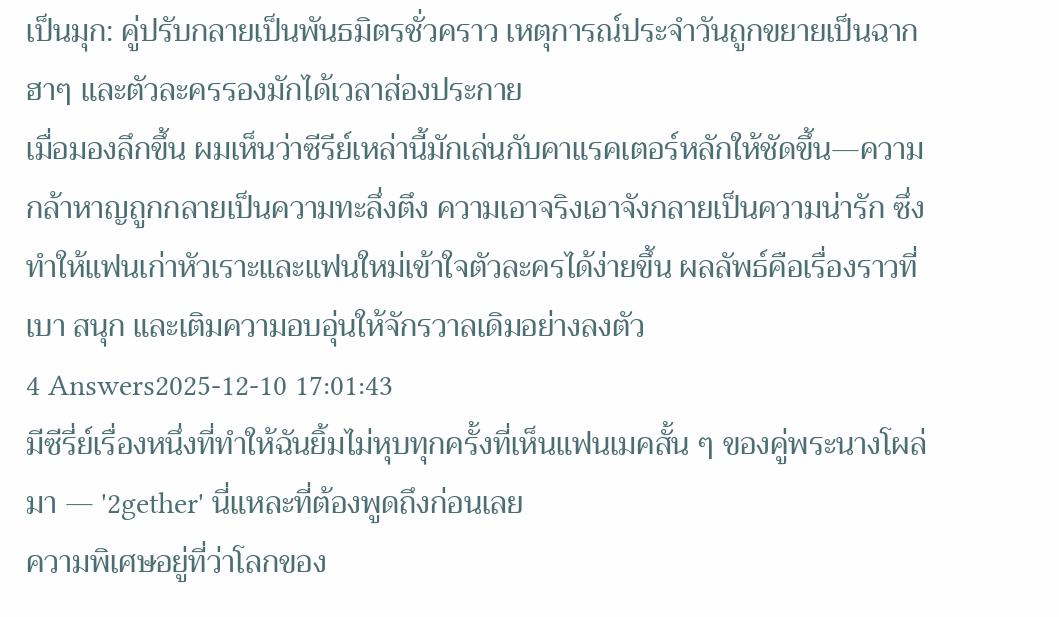เป็นมุก: คู่ปรับกลายเป็นพันธมิตรชั่วคราว เหตุการณ์ประจำวันถูกขยายเป็นฉากฮาๆ และตัวละครรองมักได้เวลาส่องประกาย
เมื่อมองลึกขึ้น ผมเห็นว่าซีรีย์เหล่านี้มักเล่นกับคาแรคเตอร์หลักให้ชัดขึ้น—ความกล้าหาญถูกกลายเป็นความทะลึ่งตึง ความเอาจริงเอาจังกลายเป็นความน่ารัก ซึ่งทำให้แฟนเก่าหัวเราะและแฟนใหม่เข้าใจตัวละครได้ง่ายขึ้น ผลลัพธ์คือเรื่องราวที่เบา สนุก และเติมความอบอุ่นให้จักรวาลเดิมอย่างลงตัว
4 Answers2025-12-10 17:01:43
มีซีรี่ย์เรื่องหนึ่งที่ทำให้ฉันยิ้มไม่หุบทุกครั้งที่เห็นแฟนเมคสั้น ๆ ของคู่พระนางโผล่มา — '2gether' นี่แหละที่ต้องพูดถึงก่อนเลย
ความพิเศษอยู่ที่ว่าโลกของ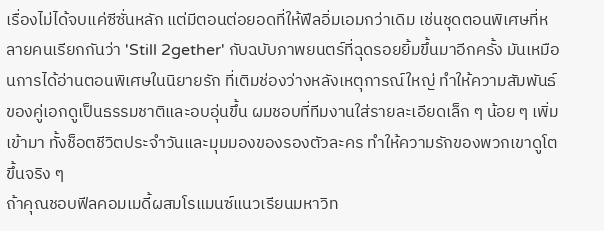เรื่องไม่ได้จบแค่ซีซั่นหลัก แต่มีตอนต่อยอดที่ให้ฟีลอิ่มเอมกว่าเดิม เช่นชุดตอนพิเศษที่หลายคนเรียกกันว่า 'Still 2gether' กับฉบับภาพยนตร์ที่ฉุดรอยยิ้มขึ้นมาอีกครั้ง มันเหมือนการได้อ่านตอนพิเศษในนิยายรัก ที่เติมช่องว่างหลังเหตุการณ์ใหญ่ ทำให้ความสัมพันธ์ของคู่เอกดูเป็นธรรมชาติและอบอุ่นขึ้น ผมชอบที่ทีมงานใส่รายละเอียดเล็ก ๆ น้อย ๆ เพิ่มเข้ามา ทั้งช็อตชีวิตประจำวันและมุมมองของรองตัวละคร ทำให้ความรักของพวกเขาดูโตขึ้นจริง ๆ
ถ้าคุณชอบฟีลคอมเมดี้ผสมโรแมนซ์แนวเรียนมหาวิท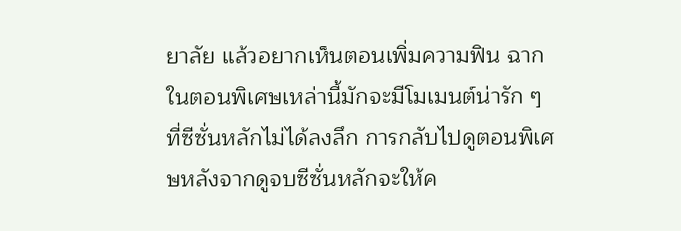ยาลัย แล้วอยากเห็นตอนเพิ่มความฟิน ฉากในตอนพิเศษเหล่านี้มักจะมีโมเมนต์น่ารัก ๆ ที่ซีซั่นหลักไม่ได้ลงลึก การกลับไปดูตอนพิเศษหลังจากดูจบซีซั่นหลักจะให้ค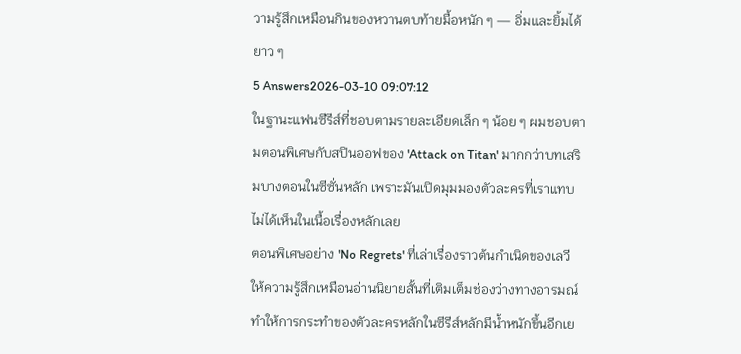วามรู้สึกเหมือนกินของหวานตบท้ายมื้อหนัก ๆ — อิ่มและยิ้มได้ยาว ๆ
5 Answers2026-03-10 09:07:12
ในฐานะแฟนซีรีส์ที่ชอบตามรายละเอียดเล็ก ๆ น้อย ๆ ผมชอบตามตอนพิเศษกับสปินออฟของ 'Attack on Titan' มากกว่าบทเสริมบางตอนในซีซั่นหลัก เพราะมันเปิดมุมมองตัวละครที่เราแทบไม่ได้เห็นในเนื้อเรื่องหลักเลย
ตอนพิเศษอย่าง 'No Regrets' ที่เล่าเรื่องราวต้นกำเนิดของเลวี ให้ความรู้สึกเหมือนอ่านนิยายสั้นที่เติมเต็มช่องว่างทางอารมณ์ ทำให้การกระทำของตัวละครหลักในซีรีส์หลักมีน้ำหนักขึ้นอีกเย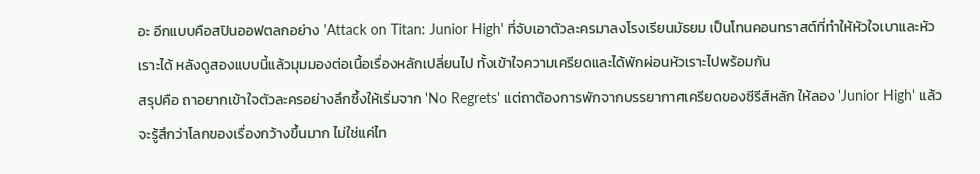อะ อีกแบบคือสปินออฟตลกอย่าง 'Attack on Titan: Junior High' ที่จับเอาตัวละครมาลงโรงเรียนมัธยม เป็นโทนคอนทราสต์ที่ทำให้หัวใจเบาและหัวเราะได้ หลังดูสองแบบนี้แล้วมุมมองต่อเนื้อเรื่องหลักเปลี่ยนไป ทั้งเข้าใจความเครียดและได้พักผ่อนหัวเราะไปพร้อมกัน
สรุปคือ ถาอยากเข้าใจตัวละครอย่างลึกซึ้งให้เริ่มจาก 'No Regrets' แต่ถาต้องการพักจากบรรยากาศเครียดของซีรีส์หลัก ให้ลอง 'Junior High' แล้วจะรู้สึกว่าโลกของเรื่องกว้างขึ้นมาก ไม่ใช่แค่ไท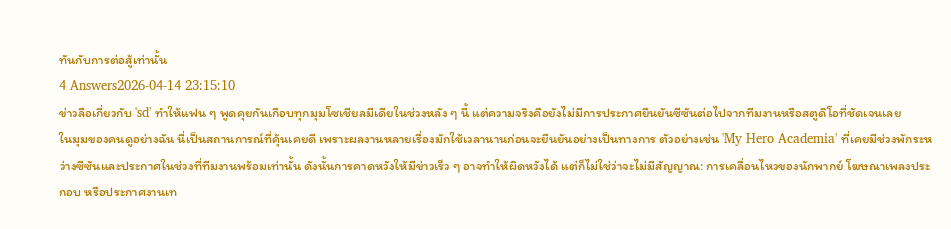ทันกับการต่อสู้เท่านั้น
4 Answers2026-04-14 23:15:10
ข่าวลือเกี่ยวกับ 'sd' ทำให้แฟน ๆ พูดคุยกันเกือบทุกมุมโซเชียลมีเดียในช่วงหลัง ๆ นี้ แต่ความจริงคือยังไม่มีการประกาศยืนยันซีซันต่อไปจากทีมงานหรือสตูดิโอที่ชัดเจนเลย
ในมุมของคนดูอย่างฉัน นี่เป็นสถานการณ์ที่คุ้นเคยดี เพราะผลงานหลายเรื่องมักใช้เวลานานก่อนจะยืนยันอย่างเป็นทางการ ตัวอย่างเช่น 'My Hero Academia' ที่เคยมีช่วงพักระหว่างซีซันและประกาศในช่วงที่ทีมงานพร้อมเท่านั้น ดังนั้นการคาดหวังให้มีข่าวเร็ว ๆ อาจทำให้ผิดหวังได้ แต่ก็ไม่ใช่ว่าจะไม่มีสัญญาณ: การเคลื่อนไหวของนักพากย์ โฆษณาเพลงประกอบ หรือประกาศงานเท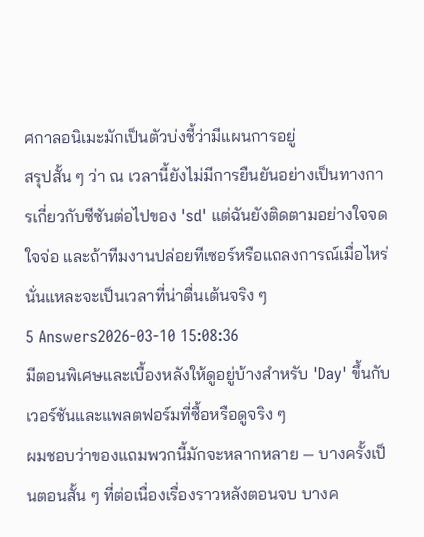ศกาลอนิเมะมักเป็นตัวบ่งชี้ว่ามีแผนการอยู่
สรุปสั้น ๆ ว่า ณ เวลานี้ยังไม่มีการยืนยันอย่างเป็นทางการเกี่ยวกับซีซันต่อไปของ 'sd' แต่ฉันยังติดตามอย่างใจจดใจจ่อ และถ้าทีมงานปล่อยทีเซอร์หรือแถลงการณ์เมื่อไหร่ นั่นแหละจะเป็นเวลาที่น่าตื่นเต้นจริง ๆ
5 Answers2026-03-10 15:08:36
มีตอนพิเศษและเบื้องหลังให้ดูอยู่บ้างสำหรับ 'Day' ขึ้นกับเวอร์ชันและแพลตฟอร์มที่ซื้อหรือดูจริง ๆ
ผมชอบว่าของแถมพวกนี้มักจะหลากหลาย — บางครั้งเป็นตอนสั้น ๆ ที่ต่อเนื่องเรื่องราวหลังตอนจบ บางค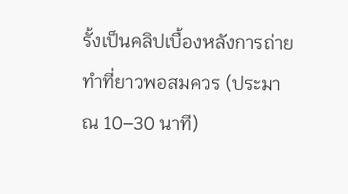รั้งเป็นคลิปเบื้องหลังการถ่ายทำที่ยาวพอสมควร (ประมาณ 10–30 นาที)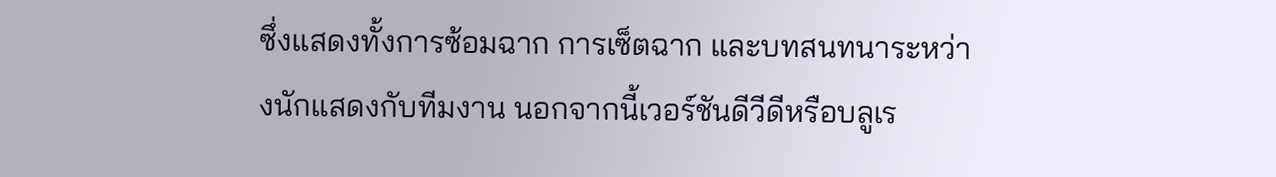ซึ่งแสดงทั้งการซ้อมฉาก การเซ็ตฉาก และบทสนทนาระหว่างนักแสดงกับทีมงาน นอกจากนี้เวอร์ชันดีวีดีหรือบลูเร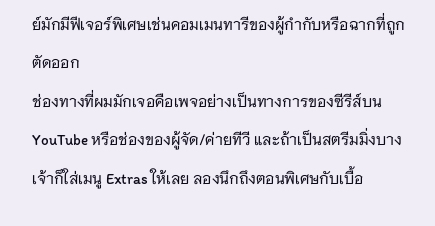ย์มักมีฟีเจอร์พิเศษเช่นคอมเมนทารีของผู้กำกับหรือฉากที่ถูกตัดออก
ช่องทางที่ผมมักเจอคือเพจอย่างเป็นทางการของซีรีส์บน YouTube หรือช่องของผู้จัด/ค่ายทีวี และถ้าเป็นสตรีมมิ่งบางเจ้าก็ใส่เมนู Extras ให้เลย ลองนึกถึงตอนพิเศษกับเบื้อ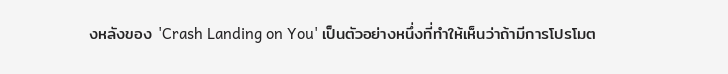งหลังของ 'Crash Landing on You' เป็นตัวอย่างหนึ่งที่ทำให้เห็นว่าถ้ามีการโปรโมต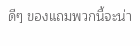ดีๆ ของแถมพวกนี้จะน่า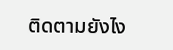ติดตามยังไง